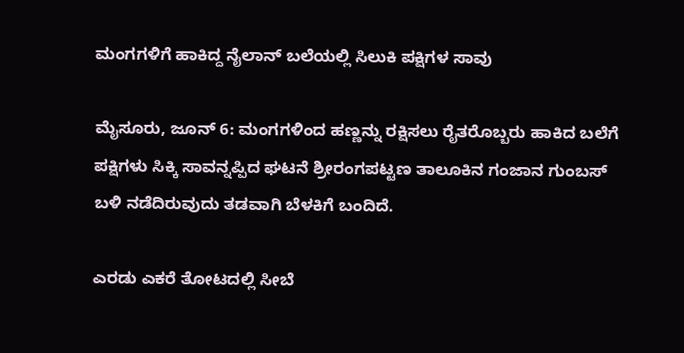ಮಂಗಗಳಿಗೆ ಹಾಕಿದ್ದ ನೈಲಾನ್ ಬಲೆಯಲ್ಲಿ ಸಿಲುಕಿ ಪಕ್ಷಿಗಳ ಸಾವು

ಮೈಸೂರು, ಜೂನ್ 6: ಮಂಗಗಳಿಂದ ಹಣ್ಣನ್ನು ರಕ್ಷಿಸಲು ರೈತರೊಬ್ಬರು ಹಾಕಿದ ಬಲೆಗೆ ಪಕ್ಷಿಗಳು ಸಿಕ್ಕಿ ಸಾವನ್ನಪ್ಪಿದ ಘಟನೆ ಶ್ರೀರಂಗಪಟ್ಟಣ ತಾಲೂಕಿನ ಗಂಜಾನ ಗುಂಬಸ್ ಬಳಿ ನಡೆದಿರುವುದು ತಡವಾಗಿ ಬೆಳಕಿಗೆ ಬಂದಿದೆ.

ಎರಡು ಎಕರೆ ತೋಟದಲ್ಲಿ ಸೀಬೆ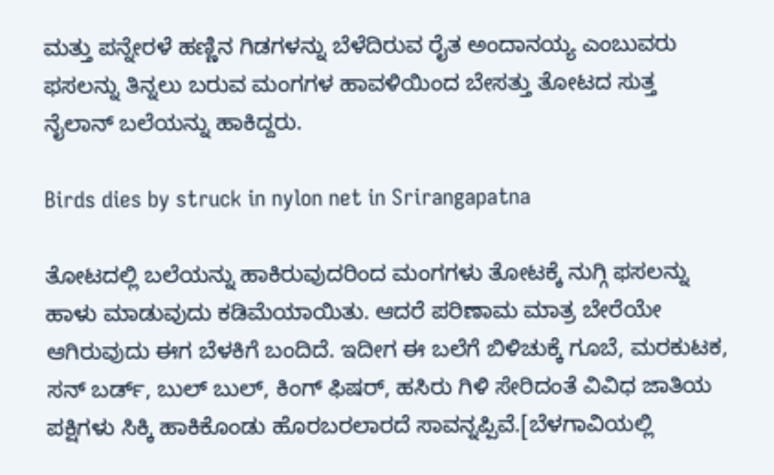ಮತ್ತು ಪನ್ನೇರಳೆ ಹಣ್ಣಿನ ಗಿಡಗಳನ್ನು ಬೆಳೆದಿರುವ ರೈತ ಅಂದಾನಯ್ಯ ಎಂಬುವರು ಫಸಲನ್ನು ತಿನ್ನಲು ಬರುವ ಮಂಗಗಳ ಹಾವಳಿಯಿಂದ ಬೇಸತ್ತು ತೋಟದ ಸುತ್ತ ನೈಲಾನ್ ಬಲೆಯನ್ನು ಹಾಕಿದ್ದರು.

Birds dies by struck in nylon net in Srirangapatna

ತೋಟದಲ್ಲಿ ಬಲೆಯನ್ನು ಹಾಕಿರುವುದರಿಂದ ಮಂಗಗಳು ತೋಟಕ್ಕೆ ನುಗ್ಗಿ ಫಸಲನ್ನು ಹಾಳು ಮಾಡುವುದು ಕಡಿಮೆಯಾಯಿತು. ಆದರೆ ಪರಿಣಾಮ ಮಾತ್ರ ಬೇರೆಯೇ ಆಗಿರುವುದು ಈಗ ಬೆಳಕಿಗೆ ಬಂದಿದೆ. ಇದೀಗ ಈ ಬಲೆಗೆ ಬಿಳಿಚುಕ್ಕೆ ಗೂಬೆ, ಮರಕುಟಕ, ಸನ್ ಬರ್ಡ್, ಬುಲ್ ಬುಲ್, ಕಿಂಗ್ ಫಿಷರ್, ಹಸಿರು ಗಿಳಿ ಸೇರಿದಂತೆ ವಿವಿಧ ಜಾತಿಯ ಪಕ್ಷಿಗಳು ಸಿಕ್ಕಿ ಹಾಕಿಕೊಂಡು ಹೊರಬರಲಾರದೆ ಸಾವನ್ನಪ್ಪಿವೆ.[ಬೆಳಗಾವಿಯಲ್ಲಿ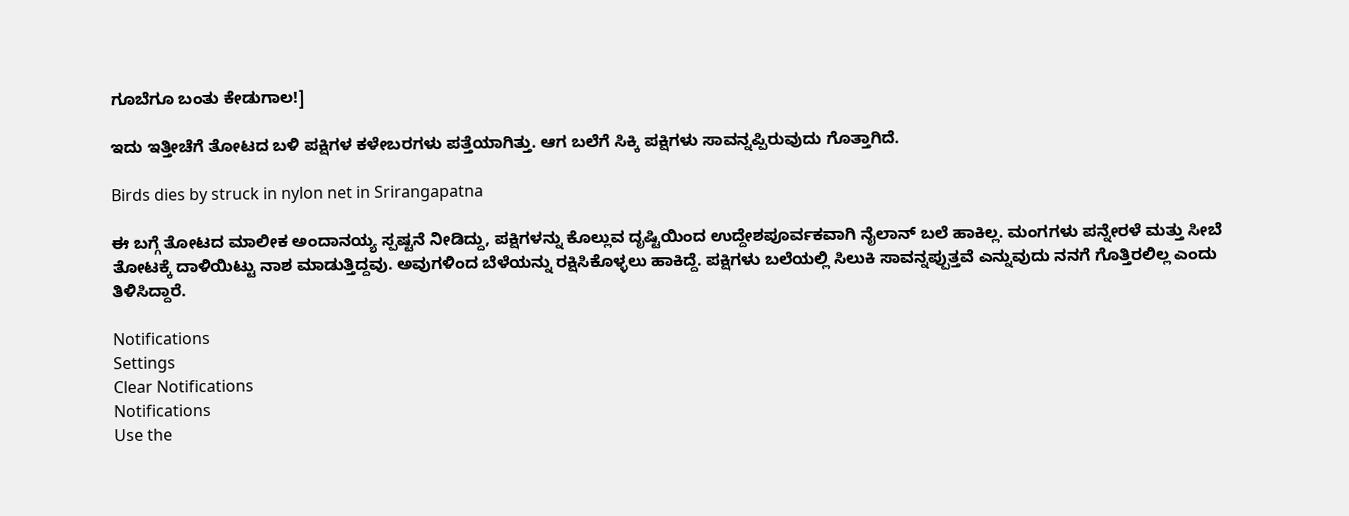ಗೂಬೆಗೂ ಬಂತು ಕೇಡುಗಾಲ!]

ಇದು ಇತ್ತೀಚೆಗೆ ತೋಟದ ಬಳಿ ಪಕ್ಷಿಗಳ ಕಳೇಬರಗಳು ಪತ್ತೆಯಾಗಿತ್ತು. ಆಗ ಬಲೆಗೆ ಸಿಕ್ಕಿ ಪಕ್ಷಿಗಳು ಸಾವನ್ನಪ್ಪಿರುವುದು ಗೊತ್ತಾಗಿದೆ.

Birds dies by struck in nylon net in Srirangapatna

ಈ ಬಗ್ಗೆ ತೋಟದ ಮಾಲೀಕ ಅಂದಾನಯ್ಯ ಸ್ಪಷ್ಟನೆ ನೀಡಿದ್ದು, ಪಕ್ಷಿಗಳನ್ನು ಕೊಲ್ಲುವ ದೃಷ್ಟಿಯಿಂದ ಉದ್ದೇಶಪೂರ್ವಕವಾಗಿ ನೈಲಾನ್ ಬಲೆ ಹಾಕಿಲ್ಲ. ಮಂಗಗಳು ಪನ್ನೇರಳೆ ಮತ್ತು ಸೀಬೆ ತೋಟಕ್ಕೆ ದಾಳಿಯಿಟ್ಟು ನಾಶ ಮಾಡುತ್ತಿದ್ದವು. ಅವುಗಳಿಂದ ಬೆಳೆಯನ್ನು ರಕ್ಷಿಸಿಕೊಳ್ಳಲು ಹಾಕಿದ್ದೆ. ಪಕ್ಷಿಗಳು ಬಲೆಯಲ್ಲಿ ಸಿಲುಕಿ ಸಾವನ್ನಪ್ಪುತ್ತವೆ ಎನ್ನುವುದು ನನಗೆ ಗೊತ್ತಿರಲಿಲ್ಲ ಎಂದು ತಿಳಿಸಿದ್ದಾರೆ.

Notifications
Settings
Clear Notifications
Notifications
Use the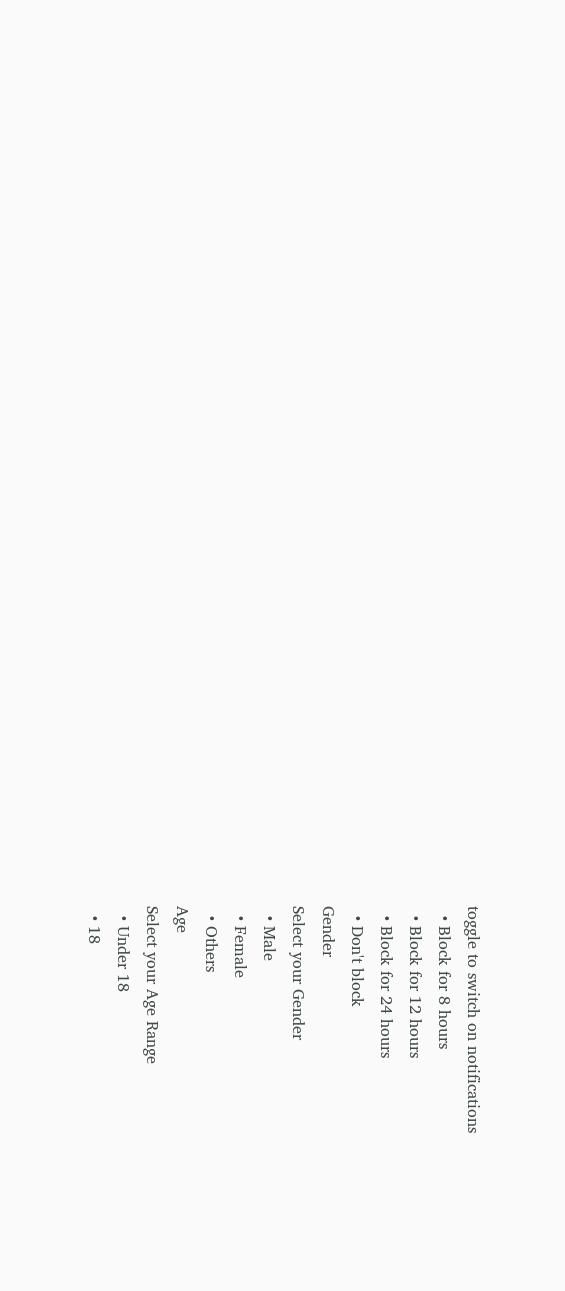toggle to switch on notifications
  • Block for 8 hours
  • Block for 12 hours
  • Block for 24 hours
  • Don't block
Gender
Select your Gender
  • Male
  • Female
  • Others
Age
Select your Age Range
  • Under 18
  • 18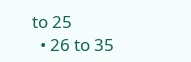to 25
  • 26 to 35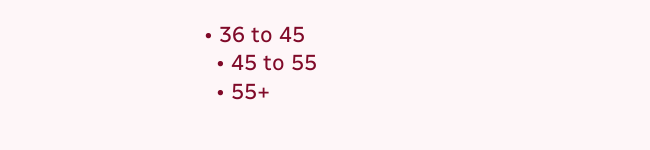• 36 to 45
  • 45 to 55
  • 55+